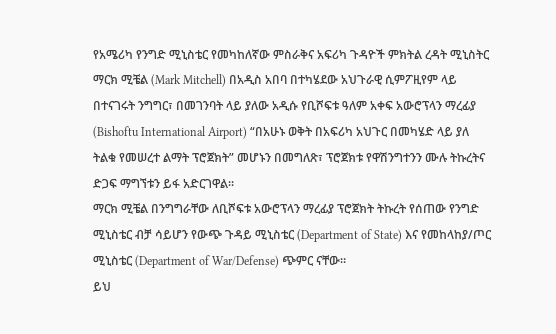የአሜሪካ የንግድ ሚኒስቴር የመካከለኛው ምስራቅና አፍሪካ ጉዳዮች ምክትል ረዳት ሚኒስትር ማርክ ሚቼል (Mark Mitchell) በአዲስ አበባ በተካሄደው አህጉራዊ ሲምፖዚየም ላይ በተናገሩት ንግግር፣ በመገንባት ላይ ያለው አዲሱ የቢሾፍቱ ዓለም አቀፍ አውሮፕላን ማረፊያ (Bishoftu International Airport) “በአሁኑ ወቅት በአፍሪካ አህጉር በመካሄድ ላይ ያለ ትልቁ የመሠረተ ልማት ፕሮጀክት” መሆኑን በመግለጽ፣ ፕሮጀክቱ የዋሽንግተንን ሙሉ ትኩረትና ድጋፍ ማግኘቱን ይፋ አድርገዋል።
ማርክ ሚቼል በንግግራቸው ለቢሾፍቱ አውሮፕላን ማረፊያ ፕሮጀክት ትኩረት የሰጠው የንግድ ሚኒስቴር ብቻ ሳይሆን የውጭ ጉዳይ ሚኒስቴር (Department of State) እና የመከላከያ/ጦር ሚኒስቴር (Department of War/Defense) ጭምር ናቸው።
ይህ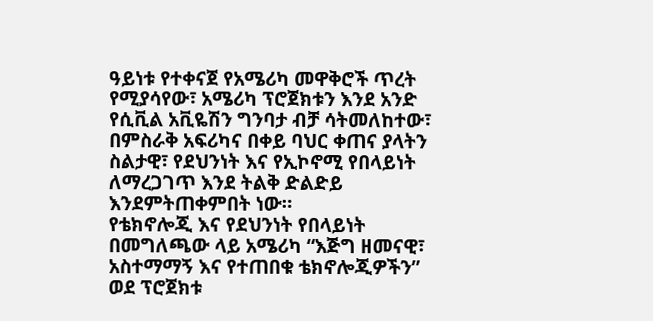ዓይነቱ የተቀናጀ የአሜሪካ መዋቅሮች ጥረት የሚያሳየው፣ አሜሪካ ፕሮጀክቱን እንደ አንድ የሲቪል አቪዬሽን ግንባታ ብቻ ሳትመለከተው፣ በምስራቅ አፍሪካና በቀይ ባህር ቀጠና ያላትን ስልታዊ፣ የደህንነት እና የኢኮኖሚ የበላይነት ለማረጋገጥ እንደ ትልቅ ድልድይ እንደምትጠቀምበት ነው።
የቴክኖሎጂ እና የደህንነት የበላይነት
በመግለጫው ላይ አሜሪካ “እጅግ ዘመናዊ፣ አስተማማኝ እና የተጠበቁ ቴክኖሎጂዎችን” ወደ ፕሮጀክቱ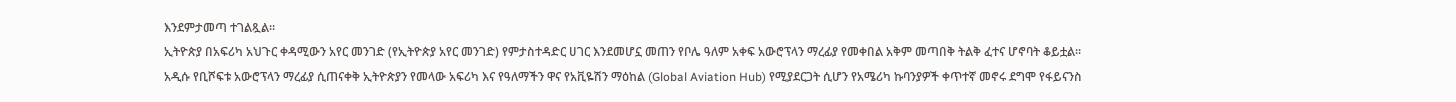እንደምታመጣ ተገልጿል።
ኢትዮጵያ በአፍሪካ አህጉር ቀዳሚውን አየር መንገድ (የኢትዮጵያ አየር መንገድ) የምታስተዳድር ሀገር እንደመሆኗ መጠን የቦሌ ዓለም አቀፍ አውሮፕላን ማረፊያ የመቀበል አቅም መጣበቅ ትልቅ ፈተና ሆኖባት ቆይቷል።
አዲሱ የቢሾፍቱ አውሮፕላን ማረፊያ ሲጠናቀቅ ኢትዮጵያን የመላው አፍሪካ እና የዓለማችን ዋና የአቪዬሽን ማዕከል (Global Aviation Hub) የሚያደርጋት ሲሆን የአሜሪካ ኩባንያዎች ቀጥተኛ መኖሩ ደግሞ የፋይናንስ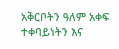አቅርቦትን ዓለም አቀፍ ተቀባይነትን እና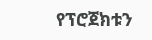የፕሮጀክቱን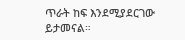ጥራት ከፍ እንደሚያደርገው ይታመናል።